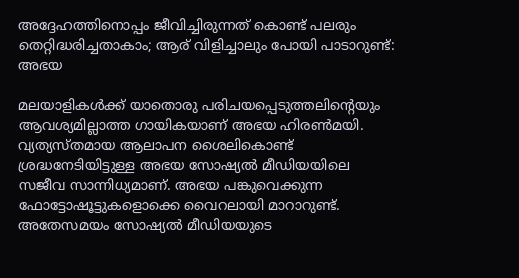അദ്ദേഹത്തിനൊപ്പം ജീവിച്ചിരുന്നത് കൊണ്ട് പലരും തെറ്റിദ്ധരിച്ചതാകാം; ആര് വിളിച്ചാലും പോയി പാടാറുണ്ട്: അഭയ

മലയാളികൾക്ക് യാതൊരു പരിചയപ്പെടുത്തലിന്റെയും ആവശ്യമില്ലാത്ത ഗായികയാണ് അഭയ ഹിരൺമയി. വ്യത്യസ്തമായ ആലാപന ശൈലികൊണ്ട് ശ്രദ്ധനേടിയിട്ടുള്ള അഭയ സോഷ്യൽ മീഡിയയിലെ സജീവ സാന്നിധ്യമാണ്. അഭയ പങ്കുവെക്കുന്ന ഫോട്ടോഷൂട്ടുകളൊക്കെ വൈറലായി മാറാറുണ്ട്. അതേസമയം സോഷ്യല്‍ മീഡിയയുടെ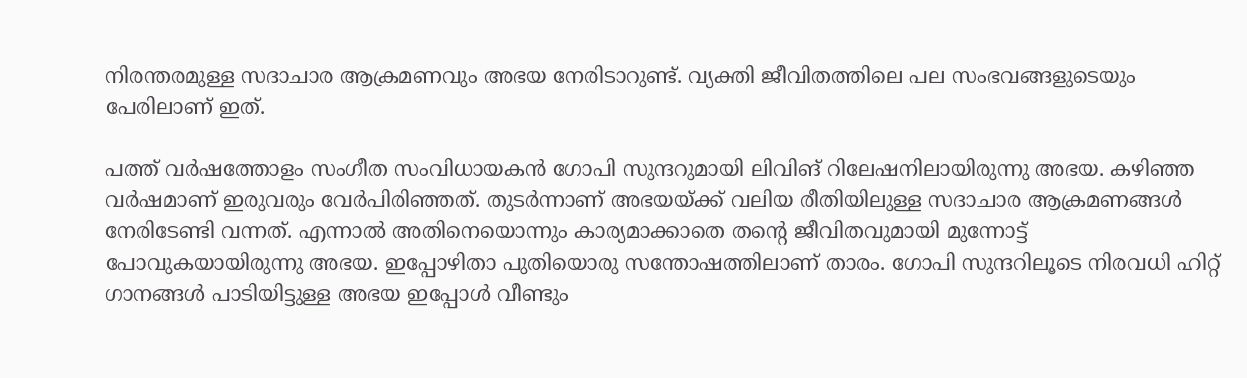നിരന്തരമുള്ള സദാചാര ആക്രമണവും അഭയ നേരിടാറുണ്ട്. വ്യക്തി ജീവിതത്തിലെ പല സംഭവങ്ങളുടെയും പേരിലാണ് ഇത്.

പത്ത് വർഷത്തോളം സംഗീത സംവിധായകൻ ഗോപി സുന്ദറുമായി ലിവിങ് റിലേഷനിലായിരുന്നു അഭയ. കഴിഞ്ഞ വർഷമാണ് ഇരുവരും വേർപിരിഞ്ഞത്. തുടർന്നാണ് അഭയയ്ക്ക് വലിയ രീതിയിലുള്ള സദാചാര ആക്രമണങ്ങൾ നേരിടേണ്ടി വന്നത്. എന്നാൽ അതിനെയൊന്നും കാര്യമാക്കാതെ തന്റെ ജീവിതവുമായി മുന്നോട്ട് പോവുകയായിരുന്നു അഭയ. ഇപ്പോഴിതാ പുതിയൊരു സന്തോഷത്തിലാണ് താരം. ഗോപി സുന്ദറിലൂടെ നിരവധി ഹിറ്റ് ഗാനങ്ങള്‍ പാടിയിട്ടുള്ള അഭയ ഇപ്പോള്‍ വീണ്ടും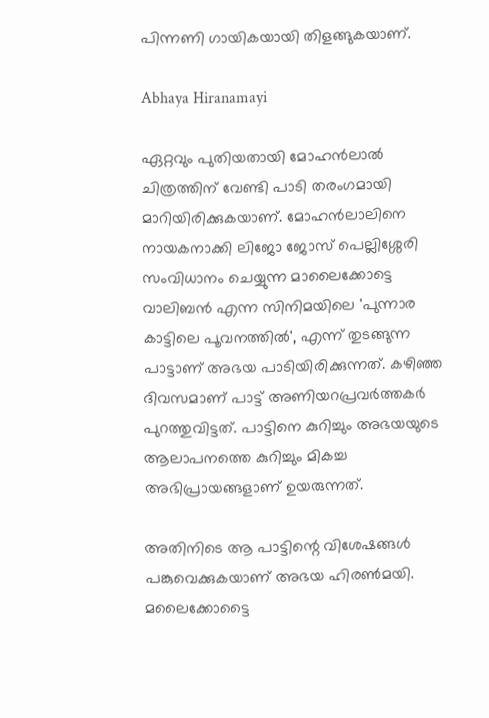പിന്നണി ഗായികയായി തിളങ്ങുകയാണ്.

Abhaya Hiranamayi

ഏറ്റവും പുതിയതായി മോഹന്‍ലാല്‍ ചിത്രത്തിന് വേണ്ടി പാടി തരംഗമായി മാറിയിരിക്കുകയാണ്. മോഹന്‍ലാലിനെ നായകനാക്കി ലിജോ ജോസ് പെല്ലിശ്ശേരി സംവിധാനം ചെയ്യുന്ന മാലൈക്കോട്ടെ വാലിബന്‍ എന്ന സിനിമയിലെ 'പുന്നാര കാട്ടിലെ പൂവനത്തില്‍', എന്ന് തുടങ്ങുന്ന പാട്ടാണ് അഭയ പാടിയിരിക്കുന്നത്. കഴിഞ്ഞ ദിവസമാണ് പാട്ട് അണിയറപ്രവർത്തകർ പുറത്തുവിട്ടത്. പാട്ടിനെ കുറിച്ചും അഭയയുടെ ആലാപനത്തെ കുറിച്ചും മികച്ച അഭിപ്രായങ്ങളാണ് ഉയരുന്നത്.

അതിനിടെ ആ പാട്ടിന്റെ വിശേഷങ്ങൾ പങ്കുവെക്കുകയാണ് അഭയ ഹിരൺമയി. മലൈക്കോട്ടൈ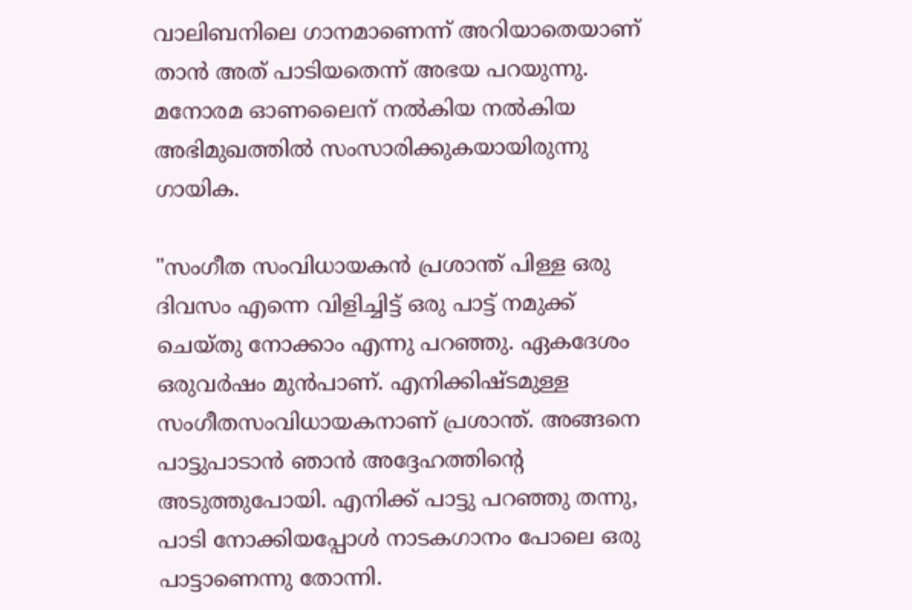വാലിബനിലെ ഗാനമാണെന്ന് അറിയാതെയാണ് താൻ അത് പാടിയതെന്ന് അഭയ പറയുന്നു. മനോരമ ഓണലൈന് നൽകിയ നൽകിയ അഭിമുഖത്തിൽ സംസാരിക്കുകയായിരുന്നു ഗായിക.

"സംഗീത സംവിധായകൻ പ്രശാന്ത് പിള്ള ഒരു ദിവസം എന്നെ വിളിച്ചിട്ട് ഒരു പാട്ട് നമുക്ക് ചെയ്തു നോക്കാം എന്നു പറഞ്ഞു. ഏകദേശം ഒരുവർഷം മുൻപാണ്. എനിക്കിഷ്ടമുള്ള സംഗീതസംവിധായകനാണ് പ്രശാന്ത്. അങ്ങനെ പാട്ടുപാടാൻ ഞാൻ അദ്ദേഹത്തിന്റെ അടുത്തുപോയി. എനിക്ക് പാട്ടു പറഞ്ഞു തന്നു, പാടി നോക്കിയപ്പോൾ നാടകഗാനം പോലെ ഒരു പാട്ടാണെന്നു തോന്നി.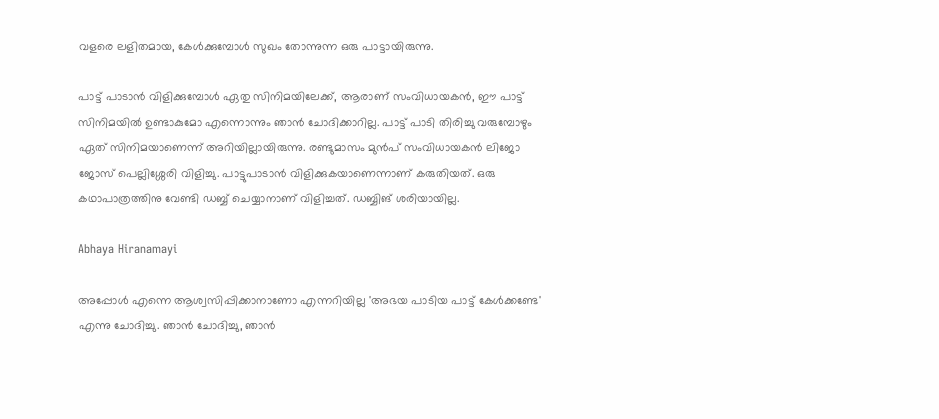വളരെ ലളിതമായ, കേൾക്കുമ്പോൾ സുഖം തോന്നുന്ന ഒരു പാട്ടായിരുന്നു.

പാട്ട് പാടാൻ വിളിക്കുമ്പോൾ ഏതു സിനിമയിലേക്ക്, ആരാണ് സംവിധായകൻ, ഈ പാട്ട് സിനിമയിൽ ഉണ്ടാകുമോ എന്നൊന്നും ഞാൻ ചോദിക്കാറില്ല. പാട്ട് പാടി തിരിച്ചു വരുമ്പോഴും ഏത് സിനിമയാണെന്ന് അറിയില്ലായിരുന്നു. രണ്ടുമാസം മുൻപ് സംവിധായകൻ ലിജോ ജോസ് പെല്ലിശ്ശേരി വിളിച്ചു. പാട്ടുപാടാൻ വിളിക്കുകയാണെന്നാണ് കരുതിയത്. ഒരു കഥാപാത്രത്തിനു വേണ്ടി ഡബ്ബ് ചെയ്യാനാണ് വിളിച്ചത്. ഡബ്ബിങ് ശരിയായില്ല.

Abhaya Hiranamayi

അപ്പോൾ എന്നെ ആശ്വസിപ്പിക്കാനാണോ എന്നറിയില്ല 'അഭയ പാടിയ പാട്ട് കേൾക്കണ്ടേ' എന്നു ചോദിച്ചു. ഞാൻ ചോദിച്ചു, ഞാൻ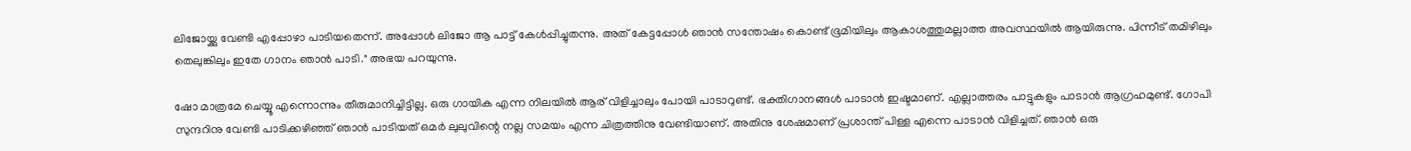ലിജോയ്ക്കു വേണ്ടി എപ്പോഴാ പാടിയതെന്ന്. അപ്പോൾ ലിജോ ആ പാട്ട് കേൾപ്പിച്ചുതന്നു. അത് കേട്ടപ്പോൾ ഞാൻ സന്തോഷം കൊണ്ട് ഭൂമിയിലും ആകാശത്തുമല്ലാത്ത അവസ്ഥയിൽ ആയിരുന്നു. പിന്നീട് തമിഴിലും തെലുങ്കിലും ഇതേ ഗാനം ഞാൻ പാടി." അഭയ പറയുന്നു.

ഷോ മാത്രമേ ചെയ്യൂ എന്നൊന്നും തീരുമാനിച്ചിട്ടില്ല. ഒരു ഗായിക എന്ന നിലയിൽ ആര് വിളിച്ചാലും പോയി പാടാറുണ്ട്. ഭക്തിഗാനങ്ങൾ പാടാൻ ഇഷ്ടമാണ്. എല്ലാത്തരം പാട്ടുകളും പാടാൻ ആഗ്രഹമുണ്ട്. ഗോപി സുന്ദറിനു വേണ്ടി പാടിക്കഴിഞ്ഞ് ഞാൻ പാടിയത് ഒമർ ലുലുവിന്റെ നല്ല സമയം എന്ന ചിത്രത്തിനു വേണ്ടിയാണ്. അതിനു ശേഷമാണ് പ്രശാന്ത് പിള്ള എന്നെ പാടാൻ വിളിച്ചത്. ഞാൻ ഒരു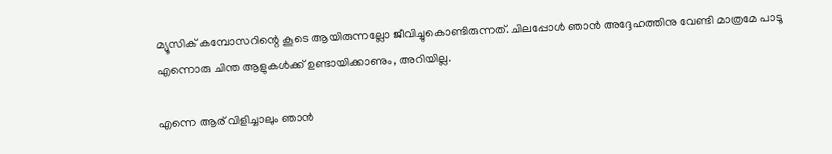മ്യൂസിക് കമ്പോസറിന്റെ കൂടെ ആയിരുന്നല്ലോ ജീവിച്ചുകൊണ്ടിരുന്നത്. ചിലപ്പോൾ ഞാൻ അദ്ദേഹത്തിനു വേണ്ടി മാത്രമേ പാടൂ എന്നൊരു ചിന്ത ആളുകൾക്ക് ഉണ്ടായിക്കാണും, അറിയില്ല.

എന്നെ ആര് വിളിച്ചാലും ഞാൻ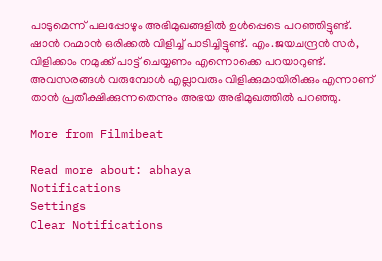പാടുമെന്ന് പലപ്പോഴും അഭിമുഖങ്ങളിൽ ഉൾപ്പെടെ പറഞ്ഞിട്ടുണ്ട്. ഷാൻ റഹ്മാൻ ഒരിക്കൽ വിളിച്ച് പാടിച്ചിട്ടുണ്ട്‌. എം.ജയചന്ദ്രൻ സർ, വിളിക്കാം നമുക്ക് പാട്ട് ചെയ്യണം എന്നൊക്കെ പറയാറുണ്ട്. അവസരങ്ങൾ വരുമ്പോൾ എല്ലാവരും വിളിക്കുമായിരിക്കും എന്നാണ് താൻ പ്രതീക്ഷിക്കുന്നതെന്നും അഭയ അഭിമുഖത്തിൽ പറഞ്ഞു.

More from Filmibeat

Read more about: abhaya
Notifications
Settings
Clear Notifications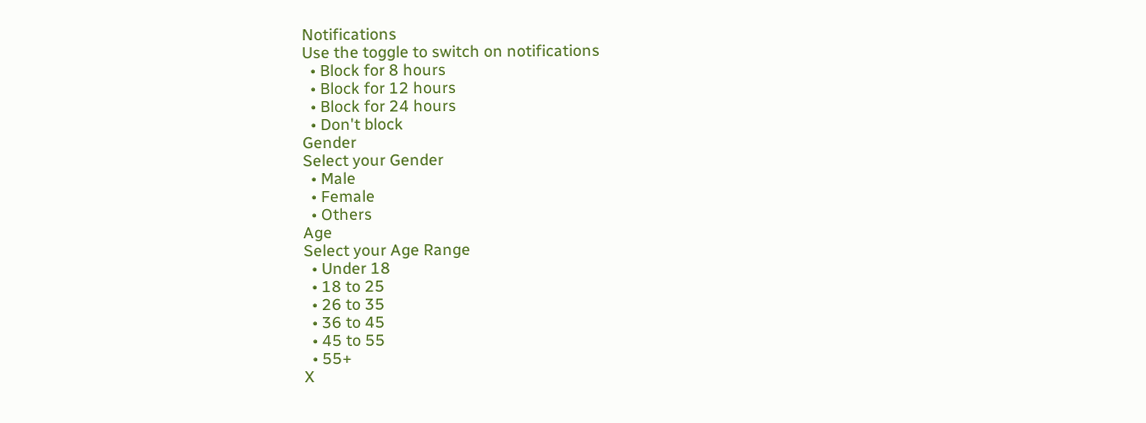Notifications
Use the toggle to switch on notifications
  • Block for 8 hours
  • Block for 12 hours
  • Block for 24 hours
  • Don't block
Gender
Select your Gender
  • Male
  • Female
  • Others
Age
Select your Age Range
  • Under 18
  • 18 to 25
  • 26 to 35
  • 36 to 45
  • 45 to 55
  • 55+
X